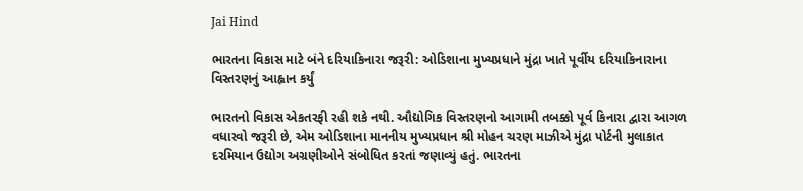Jai Hind

ભારતના વિકાસ માટે બંને દરિયાકિનારા જરૂરી: ઓડિશાના મુખ્યપ્રધાને મુંદ્રા ખાતે પૂર્વીય દરિયાકિનારાના વિસ્તરણનું આહ્વાન કર્યું

ભારતનો વિકાસ એકતરફી રહી શકે નથી. ઔદ્યોગિક વિસ્તરણનો આગામી તબક્કો પૂર્વ કિનારા દ્વારા આગળ વધારવો જરૂરી છે, એમ ઓડિશાના માનનીય મુખ્યપ્રધાન શ્રી મોહન ચરણ માઝીએ મુંદ્રા પોર્ટની મુલાકાત દરમિયાન ઉદ્યોગ અગ્રણીઓને સંબોધિત કરતાં જણાવ્યું હતું. ભારતના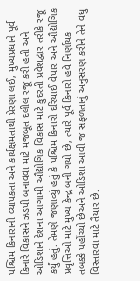પશ્ચિમ કિનારાની વ્યાપકતા અને કાર્યક્ષમતાથી પ્રેરણા લઈ, મુખ્યપ્રધાને પૂર્વ કિનારે વિકાસને ઝડપી બનાવવા માટે મજબૂત દલીલ રજૂ કરી હતી અને ઓડિશાને દેશના આગામી ઔદ્યોગિક વિકાસ માટે કુદરતી પ્રવેશદ્વાર તરીકે રજૂ કર્યું હતું. તેમણે જણાવ્યું હતું કે પશ્ચિમ કિનારો દરિયાઈ વેપાર અને ઔદ્યોગિક પ્રવૃત્તિઓ માટે મુખ્ય કેન્દ્ર બની ગયો છે, ત્યારે પૂર્વ કિનારો હવે નિર્ણાયક તબક્કે પહોંચ્યો છેઅને ઓડિશા આવી જ સફળતાનું અનુસરણ કરીને તેને વધુ વિસ્તારવા માટે તૈયાર છે.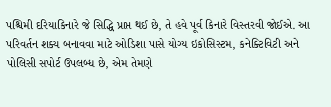પશ્ચિમી દરિયાકિનારે જે સિદ્ધિ પ્રાપ્ત થઈ છે, તે હવે પૂર્વ કિનારે વિસ્તરવી જોઈએ. આ પરિવર્તન શક્ય બનાવવા માટે ઓડિશા પાસે યોગ્ય ઇકોસિસ્ટમ, કનેક્ટિવિટી અને પોલિસી સપોર્ટ ઉપલબ્ધ છે, એમ તેમણે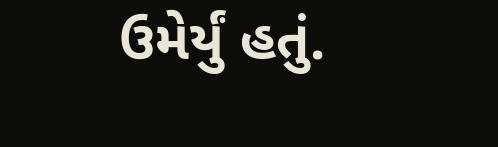ઉમેર્યું હતું.